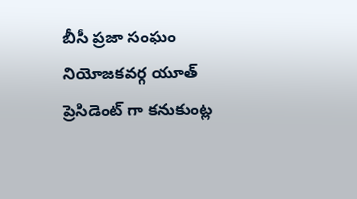బీసీ ప్రజా సంఘం నియోజకవర్గ యూత్ ప్రెసిడెంట్ గా కనుకుంట్ల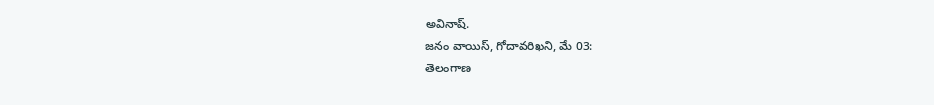అవినాష్.
జనం వాయిస్, గోదావరిఖని, మే 03:
తెలంగాణ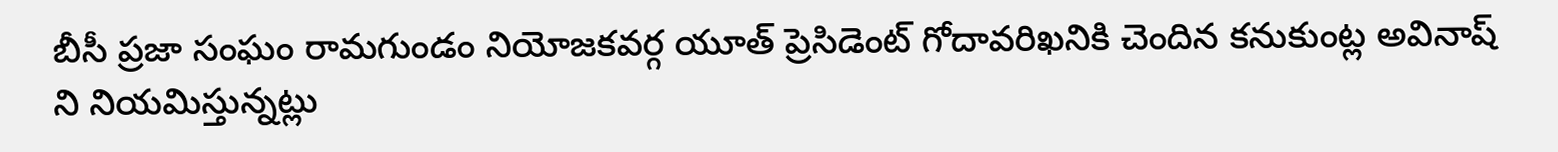బీసీ ప్రజా సంఘం రామగుండం నియోజకవర్గ యూత్ ప్రెసిడెంట్ గోదావరిఖనికి చెందిన కనుకుంట్ల అవినాష్ ని నియమిస్తున్నట్లు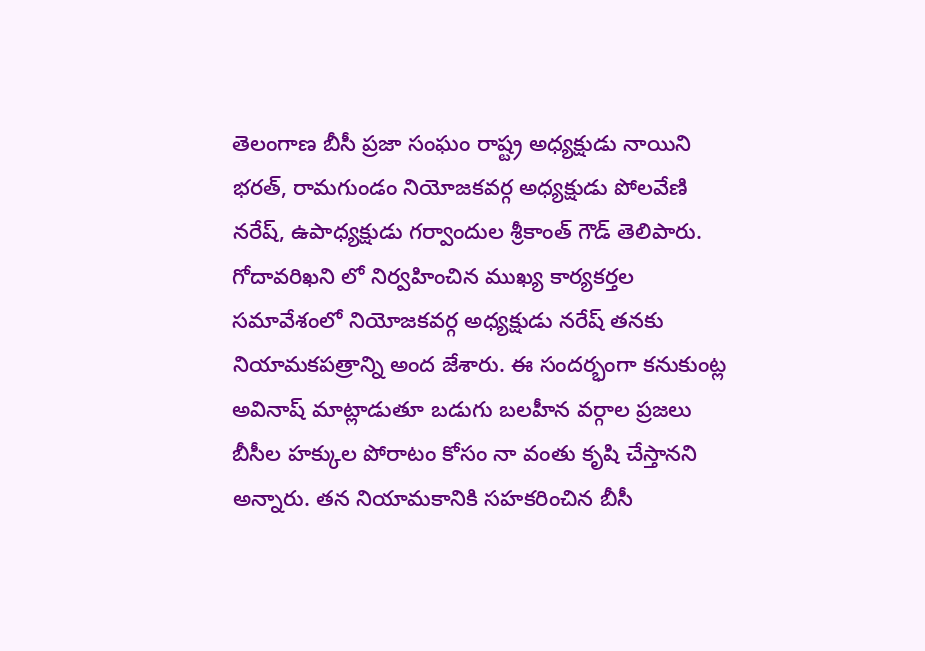తెలంగాణ బీసీ ప్రజా సంఘం రాష్ట్ర అధ్యక్షుడు నాయిని భరత్, రామగుండం నియోజకవర్గ అధ్యక్షుడు పోలవేణి నరేష్, ఉపాధ్యక్షుడు గర్వాందుల శ్రీకాంత్ గౌడ్ తెలిపారు. గోదావరిఖని లో నిర్వహించిన ముఖ్య కార్యకర్తల సమావేశంలో నియోజకవర్గ అధ్యక్షుడు నరేష్ తనకు నియామకపత్రాన్ని అంద జేశారు. ఈ సందర్భంగా కనుకుంట్ల అవినాష్ మాట్లాడుతూ బడుగు బలహీన వర్గాల ప్రజలు బీసీల హక్కుల పోరాటం కోసం నా వంతు కృషి చేస్తానని అన్నారు. తన నియామకానికి సహకరించిన బీసీ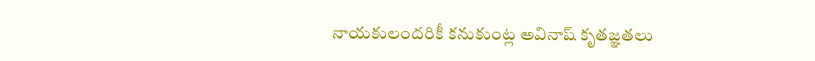నాయకులందరికీ కనుకుంట్ల అవినాష్ కృతజ్ఞతలు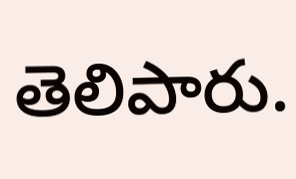తెలిపారు.